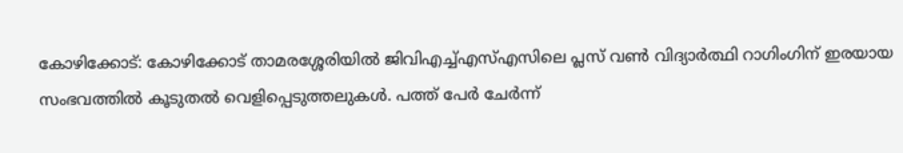കോഴിക്കോട്: കോഴിക്കോട് താമരശ്ശേരിയിൽ ജിവിഎച്ച്എസ്എസിലെ പ്ലസ് വൺ വിദ്യാർത്ഥി റാഗിംഗിന് ഇരയായ സംഭവത്തിൽ കൂടുതൽ വെളിപ്പെടുത്തലുകൾ. പത്ത് പേർ ചേർന്ന്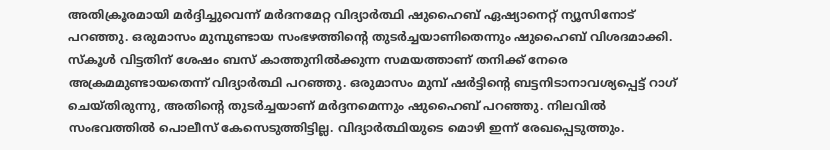അതിക്രൂരമായി മർദ്ദിച്ചുവെന്ന് മർദനമേറ്റ വിദ്യാർത്ഥി ഷുഹൈബ് ഏഷ്യാനെറ്റ് ന്യൂസിനോട് പറഞ്ഞു. ഒരുമാസം മുമ്പുണ്ടായ സംഭഴത്തിന്റെ തുടർച്ചയാണിതെന്നും ഷുഹൈബ് വിശദമാക്കി. സ്കൂൾ വിട്ടതിന് ശേഷം ബസ് കാത്തുനിൽക്കുന്ന സമയത്താണ് തനിക്ക് നേരെ അക്രമമുണ്ടായതെന്ന് വിദ്യാർത്ഥി പറഞ്ഞു. ഒരുമാസം മുമ്പ് ഷർട്ടിന്റെ ബട്ടനിടാനാവശ്യപ്പെട്ട് റാഗ് ചെയ്തിരുന്നു, അതിന്റെ തുടർച്ചയാണ് മർദ്ദനമെന്നും ഷുഹൈബ് പറഞ്ഞു. നിലവിൽ സംഭവത്തിൽ പൊലീസ് കേസെടുത്തിട്ടില്ല. വിദ്യാർത്ഥിയുടെ മൊഴി ഇന്ന് രേഖപ്പെടുത്തും.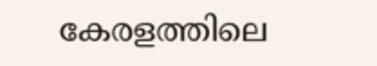കേരളത്തിലെ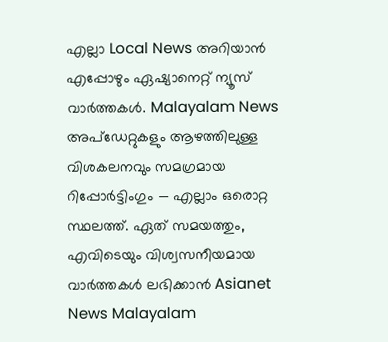എല്ലാ Local News അറിയാൻ എപ്പോഴും ഏഷ്യാനെറ്റ് ന്യൂസ് വാർത്തകൾ. Malayalam News അപ്ഡേറ്റുകളും ആഴത്തിലുള്ള വിശകലനവും സമഗ്രമായ റിപ്പോർട്ടിംഗും — എല്ലാം ഒരൊറ്റ സ്ഥലത്ത്. ഏത് സമയത്തും, എവിടെയും വിശ്വസനീയമായ വാർത്തകൾ ലഭിക്കാൻ Asianet News Malayalam